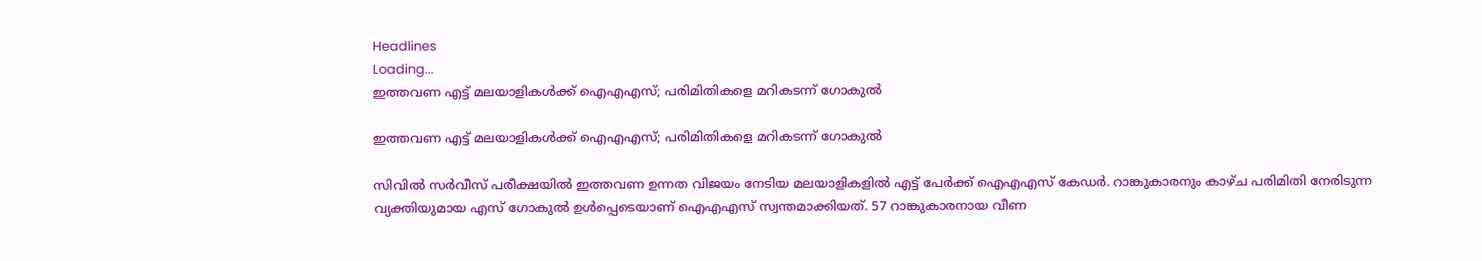Headlines
Loading...
ഇത്തവണ എട്ട് മലയാളികള്‍ക്ക് ഐഎഎസ്; പരിമിതികളെ മറികടന്ന് ഗോകുല്‍

ഇത്തവണ എട്ട് മലയാളികള്‍ക്ക് ഐഎഎസ്; പരിമിതികളെ മറികടന്ന് ഗോകുല്‍

സിവില്‍ സര്‍വീസ് പരീക്ഷയില്‍ ഇത്തവണ ഉന്നത വിജയം നേടിയ മലയാളികളില്‍ എട്ട് പേര്‍ക്ക് ഐഎഎസ് കേഡര്‍. റാങ്കുകാരനും കാഴ്ച പരിമിതി നേരിടുന്ന വ്യക്തിയുമായ എസ് ഗോകുല്‍ ഉള്‍പ്പെടെയാണ് ഐഎഎസ് സ്വന്തമാക്കിയത്. 57 റാങ്കുകാരനായ വീണ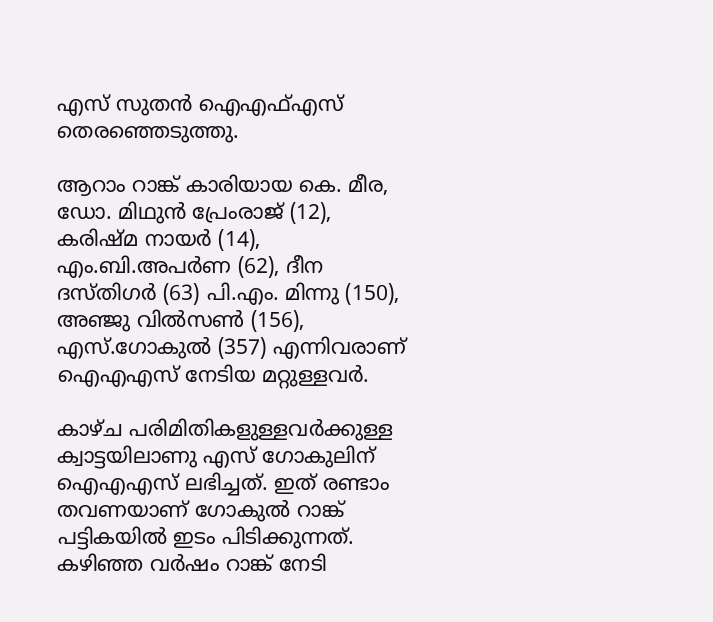എസ് സുതന്‍ ഐഎഫ്എസ് തെരഞ്ഞെടുത്തു.

ആറാം റാങ്ക് കാരിയായ കെ. മീര, ഡോ. മിഥുന്‍ പ്രേംരാജ് (12), കരിഷ്മ നായര്‍ (14), എം.ബി.അപര്‍ണ (62), ദീന ദസ്തിഗര്‍ (63) പി.എം. മിന്നു (150), അഞ്ജു വില്‍സണ്‍ (156), എസ്.ഗോകുല്‍ (357) എന്നിവരാണ് ഐഎഎസ് നേടിയ മറ്റുള്ളവര്‍.

കാഴ്ച പരിമിതികളുള്ളവര്‍ക്കുള്ള ക്വാട്ടയിലാണു എസ് ഗോകുലിന് ഐഎഎസ് ലഭിച്ചത്. ഇത് രണ്ടാം തവണയാണ് ഗോകുല്‍ റാങ്ക് പട്ടികയില്‍ ഇടം പിടിക്കുന്നത്. കഴിഞ്ഞ വര്‍ഷം റാങ്ക് നേടി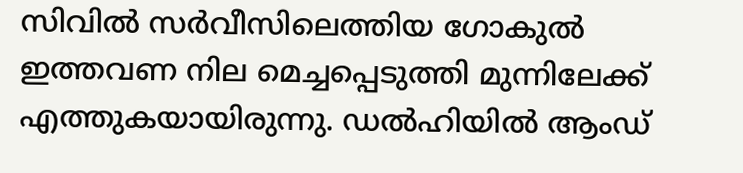സിവില്‍ സര്‍വീസിലെത്തിയ ഗോകുല്‍ ഇത്തവണ നില മെച്ചപ്പെടുത്തി മുന്നിലേക്ക് എത്തുകയായിരുന്നു. ഡല്‍ഹിയില്‍ ആംഡ്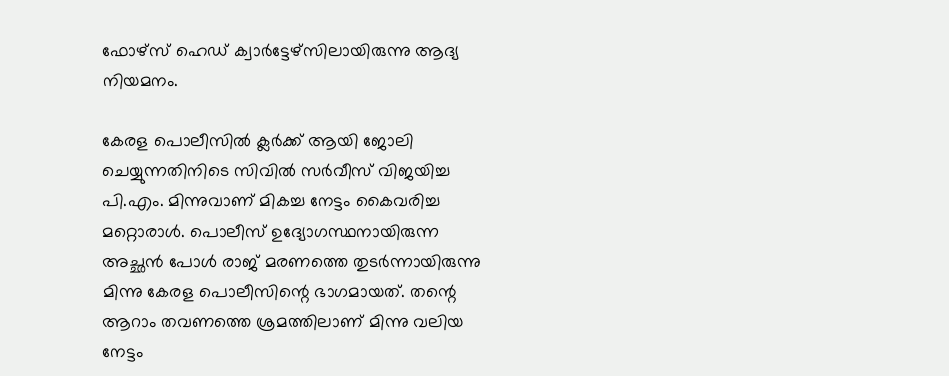ഫോഴ്‌സ് ഹെഡ് ക്വാര്‍ട്ടേഴ്‌സിലായിരുന്നു ആദ്യ നിയമനം.

കേരള പൊലീസില്‍ ക്ലര്‍ക്ക് ആയി ജോലി ചെയ്യുന്നതിനിടെ സിവില്‍ സര്‍വീസ് വിജയിച്ച പി.എം. മിന്നുവാണ് മികച്ച നേട്ടം കൈവരിച്ച മറ്റൊരാള്‍. പൊലീസ് ഉദ്യോഗസ്ഥനായിരുന്ന അച്ഛന്‍ പോള്‍ രാജ് മരണത്തെ തുടര്‍ന്നായിരുന്നു മിന്നു കേരള പൊലീസിന്റെ ഭാഗമായത്. തന്റെ ആറാം തവണത്തെ ശ്രമത്തിലാണ് മിന്നു വലിയ നേട്ടം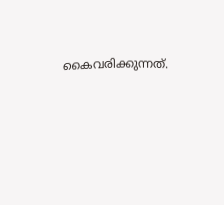കൈവരിക്കുന്നത്.